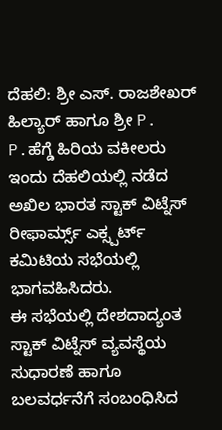ದೆಹಲಿ: ಶ್ರೀ ಎಸ್. ರಾಜಶೇಖರ್ ಹಿಲ್ಯಾರ್ ಹಾಗೂ ಶ್ರೀ P. P.ಹೆಗ್ಡೆ ಹಿರಿಯ ವಕೀಲರು ಇಂದು ದೆಹಲಿಯಲ್ಲಿ ನಡೆದ ಅಖಿಲ ಭಾರತ ಸ್ಟಾಕ್ ವಿಟ್ನೆಸ್ ರೀಫಾರ್ಮ್ಸ್ ಎಕ್ಸ್ಪರ್ಟ್ ಕಮಿಟಿಯ ಸಭೆಯಲ್ಲಿ ಭಾಗವಹಿಸಿದರು.
ಈ ಸಭೆಯಲ್ಲಿ ದೇಶದಾದ್ಯಂತ ಸ್ಟಾಕ್ ವಿಟ್ನೆಸ್ ವ್ಯವಸ್ಥೆಯ ಸುಧಾರಣೆ ಹಾಗೂ ಬಲವರ್ಧನೆಗೆ ಸಂಬಂಧಿಸಿದ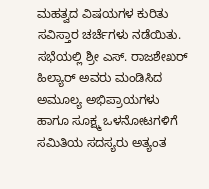ಮಹತ್ವದ ವಿಷಯಗಳ ಕುರಿತು ಸವಿಸ್ತಾರ ಚರ್ಚೆಗಳು ನಡೆಯಿತು. ಸಭೆಯಲ್ಲಿ ಶ್ರೀ ಎಸ್. ರಾಜಶೇಖರ್ ಹಿಲ್ಯಾರ್ ಅವರು ಮಂಡಿಸಿದ ಅಮೂಲ್ಯ ಅಭಿಪ್ರಾಯಗಳು ಹಾಗೂ ಸೂಕ್ಷ್ಮ ಒಳನೋಟಗಳಿಗೆ ಸಮಿತಿಯ ಸದಸ್ಯರು ಅತ್ಯಂತ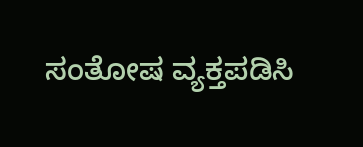ಸಂತೋಷ ವ್ಯಕ್ತಪಡಿಸಿ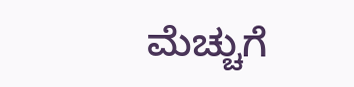ಮೆಚ್ಚುಗೆ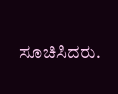ಸೂಚಿಸಿದರು.